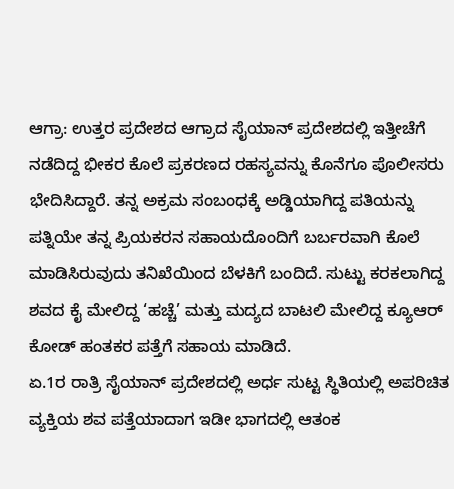ಆಗ್ರಾ: ಉತ್ತರ ಪ್ರದೇಶದ ಆಗ್ರಾದ ಸೈಯಾನ್ ಪ್ರದೇಶದಲ್ಲಿ ಇತ್ತೀಚೆಗೆ ನಡೆದಿದ್ದ ಭೀಕರ ಕೊಲೆ ಪ್ರಕರಣದ ರಹಸ್ಯವನ್ನು ಕೊನೆಗೂ ಪೊಲೀಸರು ಭೇದಿಸಿದ್ದಾರೆ. ತನ್ನ ಅಕ್ರಮ ಸಂಬಂಧಕ್ಕೆ ಅಡ್ಡಿಯಾಗಿದ್ದ ಪತಿಯನ್ನು ಪತ್ನಿಯೇ ತನ್ನ ಪ್ರಿಯಕರನ ಸಹಾಯದೊಂದಿಗೆ ಬರ್ಬರವಾಗಿ ಕೊಲೆ ಮಾಡಿಸಿರುವುದು ತನಿಖೆಯಿಂದ ಬೆಳಕಿಗೆ ಬಂದಿದೆ. ಸುಟ್ಟು ಕರಕಲಾಗಿದ್ದ ಶವದ ಕೈ ಮೇಲಿದ್ದ ‘ಹಚ್ಚೆ’ ಮತ್ತು ಮದ್ಯದ ಬಾಟಲಿ ಮೇಲಿದ್ದ ಕ್ಯೂಆರ್ ಕೋಡ್ ಹಂತಕರ ಪತ್ತೆಗೆ ಸಹಾಯ ಮಾಡಿದೆ.
ಏ.1ರ ರಾತ್ರಿ ಸೈಯಾನ್ ಪ್ರದೇಶದಲ್ಲಿ ಅರ್ಧ ಸುಟ್ಟ ಸ್ಥಿತಿಯಲ್ಲಿ ಅಪರಿಚಿತ ವ್ಯಕ್ತಿಯ ಶವ ಪತ್ತೆಯಾದಾಗ ಇಡೀ ಭಾಗದಲ್ಲಿ ಆತಂಕ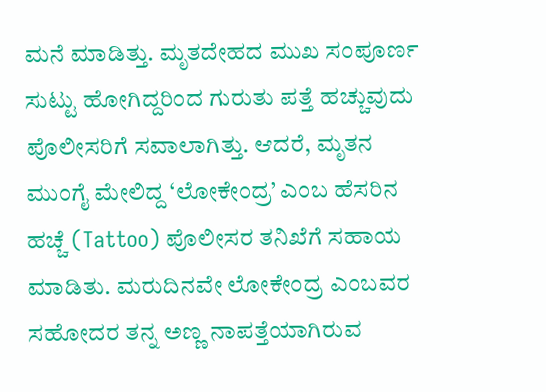ಮನೆ ಮಾಡಿತ್ತು. ಮೃತದೇಹದ ಮುಖ ಸಂಪೂರ್ಣ ಸುಟ್ಟು ಹೋಗಿದ್ದರಿಂದ ಗುರುತು ಪತ್ತೆ ಹಚ್ಚುವುದು ಪೊಲೀಸರಿಗೆ ಸವಾಲಾಗಿತ್ತು. ಆದರೆ, ಮೃತನ ಮುಂಗೈ ಮೇಲಿದ್ದ ‘ಲೋಕೇಂದ್ರ’ ಎಂಬ ಹೆಸರಿನ ಹಚ್ಚೆ (Tattoo) ಪೊಲೀಸರ ತನಿಖೆಗೆ ಸಹಾಯ ಮಾಡಿತು. ಮರುದಿನವೇ ಲೋಕೇಂದ್ರ ಎಂಬವರ ಸಹೋದರ ತನ್ನ ಅಣ್ಣ ನಾಪತ್ತೆಯಾಗಿರುವ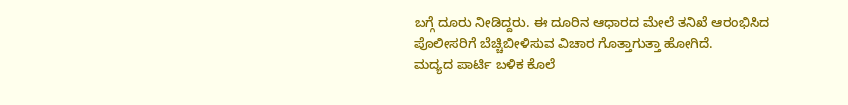ಬಗ್ಗೆ ದೂರು ನೀಡಿದ್ದರು. ಈ ದೂರಿನ ಆಧಾರದ ಮೇಲೆ ತನಿಖೆ ಆರಂಭಿಸಿದ ಪೊಲೀಸರಿಗೆ ಬೆಚ್ಚಿಬೀಳಿಸುವ ವಿಚಾರ ಗೊತ್ತಾಗುತ್ತಾ ಹೋಗಿದೆ.
ಮದ್ಯದ ಪಾರ್ಟಿ ಬಳಿಕ ಕೊಲೆ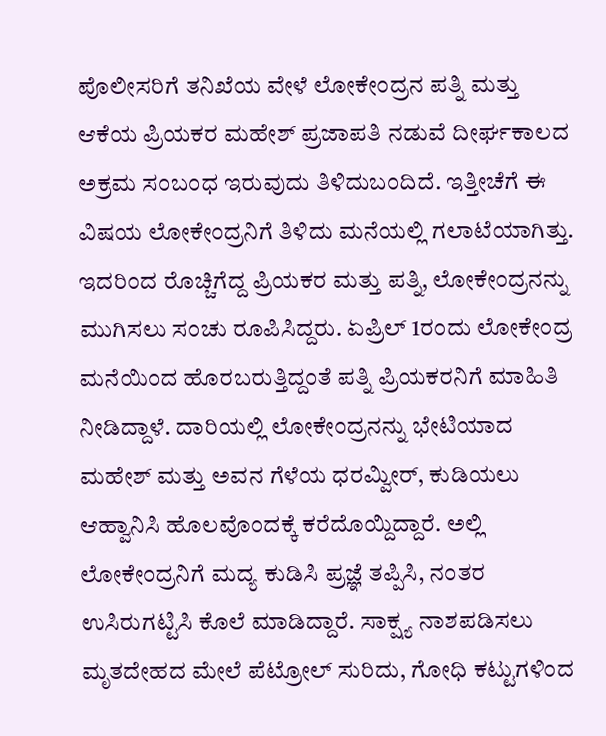ಪೊಲೀಸರಿಗೆ ತನಿಖೆಯ ವೇಳೆ ಲೋಕೇಂದ್ರನ ಪತ್ನಿ ಮತ್ತು ಆಕೆಯ ಪ್ರಿಯಕರ ಮಹೇಶ್ ಪ್ರಜಾಪತಿ ನಡುವೆ ದೀರ್ಘಕಾಲದ ಅಕ್ರಮ ಸಂಬಂಧ ಇರುವುದು ತಿಳಿದುಬಂದಿದೆ. ಇತ್ತೀಚೆಗೆ ಈ ವಿಷಯ ಲೋಕೇಂದ್ರನಿಗೆ ತಿಳಿದು ಮನೆಯಲ್ಲಿ ಗಲಾಟೆಯಾಗಿತ್ತು. ಇದರಿಂದ ರೊಚ್ಚಿಗೆದ್ದ ಪ್ರಿಯಕರ ಮತ್ತು ಪತ್ನಿ, ಲೋಕೇಂದ್ರನನ್ನು ಮುಗಿಸಲು ಸಂಚು ರೂಪಿಸಿದ್ದರು. ಏಪ್ರಿಲ್ 1ರಂದು ಲೋಕೇಂದ್ರ ಮನೆಯಿಂದ ಹೊರಬರುತ್ತಿದ್ದಂತೆ ಪತ್ನಿ ಪ್ರಿಯಕರನಿಗೆ ಮಾಹಿತಿ ನೀಡಿದ್ದಾಳೆ. ದಾರಿಯಲ್ಲಿ ಲೋಕೇಂದ್ರನನ್ನು ಭೇಟಿಯಾದ ಮಹೇಶ್ ಮತ್ತು ಅವನ ಗೆಳೆಯ ಧರಮ್ವೀರ್, ಕುಡಿಯಲು ಆಹ್ವಾನಿಸಿ ಹೊಲವೊಂದಕ್ಕೆ ಕರೆದೊಯ್ದಿದ್ದಾರೆ. ಅಲ್ಲಿ ಲೋಕೇಂದ್ರನಿಗೆ ಮದ್ಯ ಕುಡಿಸಿ ಪ್ರಜ್ಞೆ ತಪ್ಪಿಸಿ, ನಂತರ ಉಸಿರುಗಟ್ಟಿಸಿ ಕೊಲೆ ಮಾಡಿದ್ದಾರೆ. ಸಾಕ್ಷ್ಯ ನಾಶಪಡಿಸಲು ಮೃತದೇಹದ ಮೇಲೆ ಪೆಟ್ರೋಲ್ ಸುರಿದು, ಗೋಧಿ ಕಟ್ಟುಗಳಿಂದ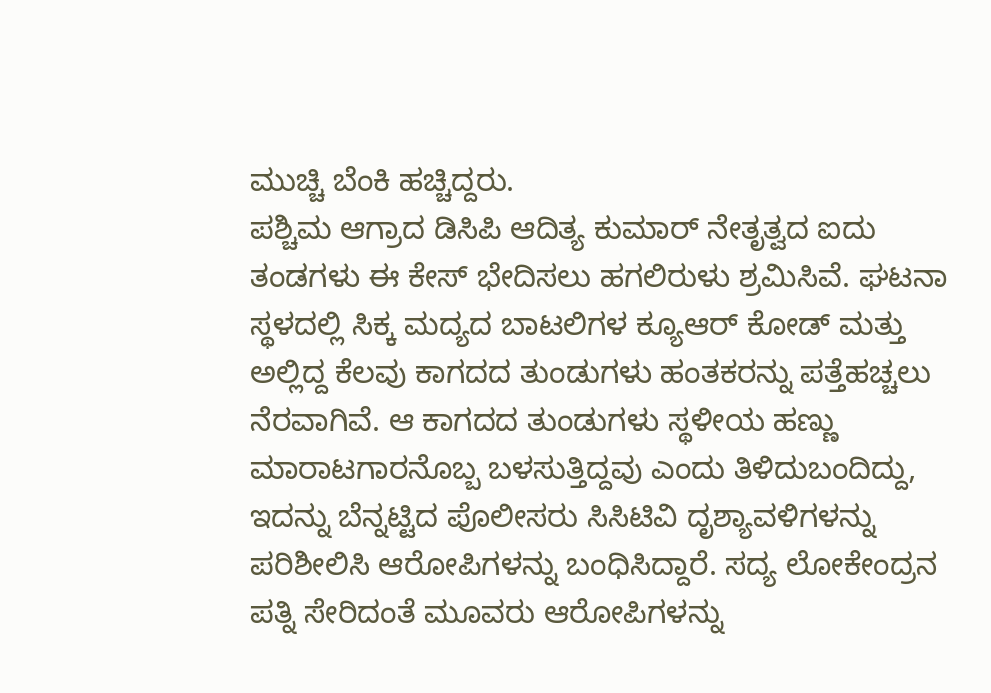ಮುಚ್ಚಿ ಬೆಂಕಿ ಹಚ್ಚಿದ್ದರು.
ಪಶ್ಚಿಮ ಆಗ್ರಾದ ಡಿಸಿಪಿ ಆದಿತ್ಯ ಕುಮಾರ್ ನೇತೃತ್ವದ ಐದು ತಂಡಗಳು ಈ ಕೇಸ್ ಭೇದಿಸಲು ಹಗಲಿರುಳು ಶ್ರಮಿಸಿವೆ. ಘಟನಾ ಸ್ಥಳದಲ್ಲಿ ಸಿಕ್ಕ ಮದ್ಯದ ಬಾಟಲಿಗಳ ಕ್ಯೂಆರ್ ಕೋಡ್ ಮತ್ತು ಅಲ್ಲಿದ್ದ ಕೆಲವು ಕಾಗದದ ತುಂಡುಗಳು ಹಂತಕರನ್ನು ಪತ್ತೆಹಚ್ಚಲು ನೆರವಾಗಿವೆ. ಆ ಕಾಗದದ ತುಂಡುಗಳು ಸ್ಥಳೀಯ ಹಣ್ಣು ಮಾರಾಟಗಾರನೊಬ್ಬ ಬಳಸುತ್ತಿದ್ದವು ಎಂದು ತಿಳಿದುಬಂದಿದ್ದು, ಇದನ್ನು ಬೆನ್ನಟ್ಟಿದ ಪೊಲೀಸರು ಸಿಸಿಟಿವಿ ದೃಶ್ಯಾವಳಿಗಳನ್ನು ಪರಿಶೀಲಿಸಿ ಆರೋಪಿಗಳನ್ನು ಬಂಧಿಸಿದ್ದಾರೆ. ಸದ್ಯ ಲೋಕೇಂದ್ರನ ಪತ್ನಿ ಸೇರಿದಂತೆ ಮೂವರು ಆರೋಪಿಗಳನ್ನು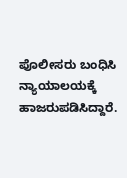ಪೊಲೀಸರು ಬಂಧಿಸಿ ನ್ಯಾಯಾಲಯಕ್ಕೆ ಹಾಜರುಪಡಿಸಿದ್ದಾರೆ.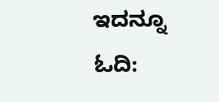ಇದನ್ನೂ ಓದಿ: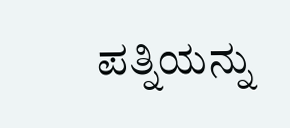ಪತ್ನಿಯನ್ನು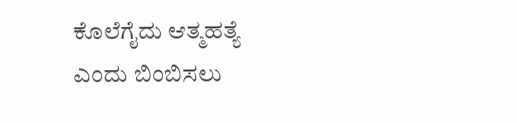ಕೊಲೆಗೈದು ಆತ್ಮಹತ್ಯೆ ಎಂದು ಬಿಂಬಿಸಲು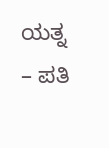ಯತ್ನ – ಪತಿ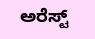ಅರೆಸ್ಟ್